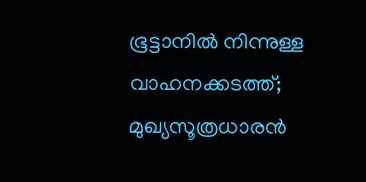ഭൂട്ടാനില്‍ നിന്നുള്ള വാഹനക്കടത്ത്; മുഖ്യസൂത്രധാരന്‍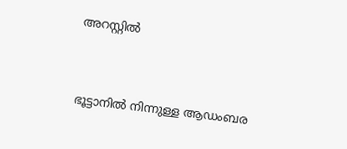അറസ്റ്റിൽ



ഭൂട്ടാനില്‍ നിന്നുള്ള ആഡംബര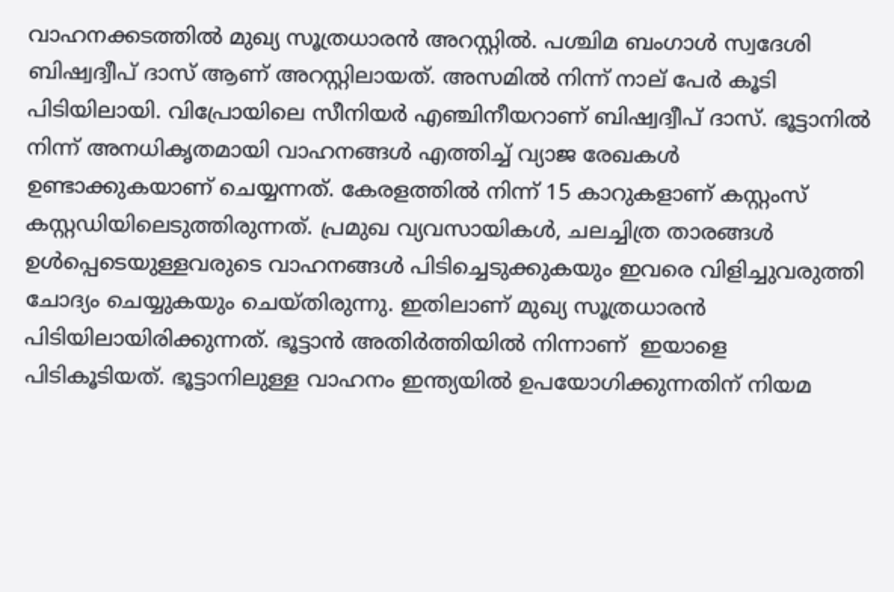വാഹനക്കടത്തില്‍ മുഖ്യ സൂത്രധാരന്‍ അറസ്റ്റില്‍. പശ്ചിമ ബംഗാള്‍ സ്വദേശി ബിഷ്വദ്വീപ് ദാസ് ആണ് അറസ്റ്റിലായത്. അസമില്‍ നിന്ന് നാല് പേര്‍ കൂടി പിടിയിലായി. വിപ്രോയിലെ സീനിയര്‍ എഞ്ചിനീയറാണ് ബിഷ്വദ്വീപ് ദാസ്. ഭൂട്ടാനില്‍ നിന്ന് അനധികൃതമായി വാഹനങ്ങള്‍ എത്തിച്ച് വ്യാജ രേഖകള്‍ ഉണ്ടാക്കുകയാണ് ചെയ്യന്നത്. കേരളത്തില്‍ നിന്ന് 15 കാറുകളാണ് കസ്റ്റംസ് കസ്റ്റഡിയിലെടുത്തിരുന്നത്. പ്രമുഖ വ്യവസായികള്‍, ചലച്ചിത്ര താരങ്ങള്‍ ഉള്‍പ്പെടെയുള്ളവരുടെ വാഹനങ്ങള്‍ പിടിച്ചെടുക്കുകയും ഇവരെ വിളിച്ചുവരുത്തി ചോദ്യം ചെയ്യുകയും ചെയ്തിരുന്നു. ഇതിലാണ് മുഖ്യ സൂത്രധാരന്‍ പിടിയിലായിരിക്കുന്നത്. ഭൂട്ടാന്‍ അതിര്‍ത്തിയില്‍ നിന്നാണ്  ഇയാളെ പിടികൂടിയത്. ഭൂട്ടാനിലുള്ള വാഹനം ഇന്ത്യയില്‍ ഉപയോഗിക്കുന്നതിന് നിയമ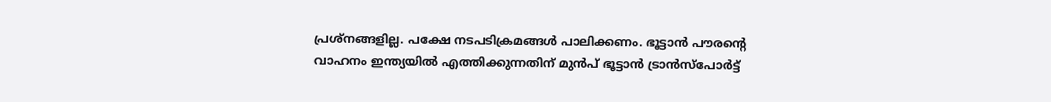പ്രശ്നങ്ങളില്ല. പക്ഷേ നടപടിക്രമങ്ങള്‍ പാലിക്കണം. ഭൂട്ടാന്‍ പൗരന്റെ വാഹനം ഇന്ത്യയില്‍ എത്തിക്കുന്നതിന് മുന്‍പ് ഭൂട്ടാന്‍ ട്രാന്‍സ്പോര്‍ട്ട്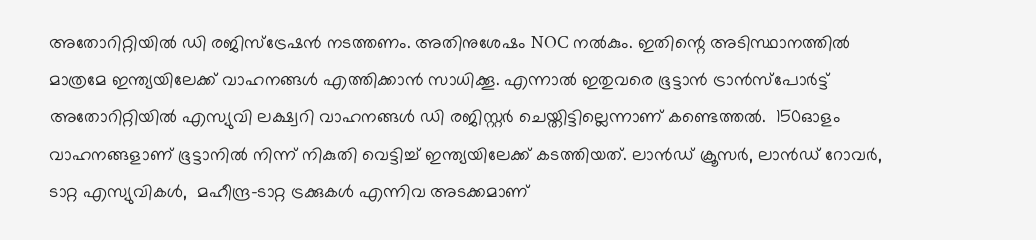അതോറിറ്റിയില്‍ ഡി രജിസ്ട്രേഷന്‍ നടത്തണം. അതിനുശേഷം NOC നല്‍കും. ഇതിന്റെ അടിസ്ഥാനത്തില്‍ മാത്രമേ ഇന്ത്യയിലേക്ക് വാഹനങ്ങള്‍ എത്തിക്കാന്‍ സാധിക്കൂ. എന്നാല്‍ ഇതുവരെ ഭൂട്ടാന്‍ ട്രാന്‍സ്പോര്‍ട്ട് അതോറിറ്റിയില്‍ എസ്യുവി ലക്ഷ്വറി വാഹനങ്ങള്‍ ഡി രജിസ്റ്റര്‍ ചെയ്തിട്ടില്ലെന്നാണ് കണ്ടെത്തല്‍.  150ഓളം വാഹനങ്ങളാണ് ഭൂട്ടാനില്‍ നിന്ന് നികുതി വെട്ടിച്ച് ഇന്ത്യയിലേക്ക് കടത്തിയത്. ലാന്‍ഡ് ക്രൂസര്‍, ലാന്‍ഡ് റോവര്‍, ടാറ്റ എസ്യുവികള്‍,  മഹീന്ദ്ര-ടാറ്റ ട്രക്കുകള്‍ എന്നിവ അടക്കമാണ്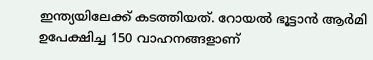ഇന്ത്യയിലേക്ക് കടത്തിയത്. റോയല്‍ ഭൂട്ടാന്‍ ആര്‍മി ഉപേക്ഷിച്ച 150 വാഹനങ്ങളാണ്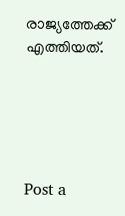രാജ്യത്തേക്ക് എത്തിയത്.





Post a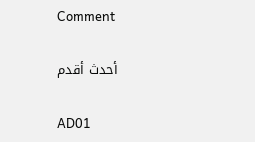Comment

أحدث أقدم

AD01